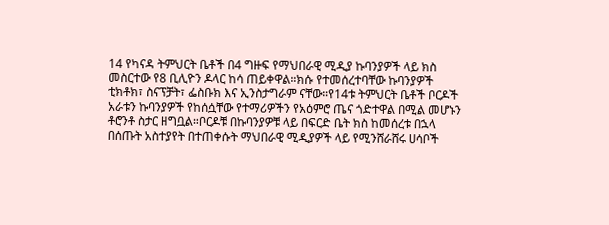14 የካናዳ ትምህርት ቤቶች በ4 ግዙፍ የማህበራዊ ሚዲያ ኩባንያዎች ላይ ክስ መስርተው የ8 ቢሊዮን ዶላር ከሳ ጠይቀዋል።ክሱ የተመሰረተባቸው ኩባንያዎች ቲክቶክ፣ ስናፕቻት፣ ፌስቡክ እና ኢንስታግራም ናቸው።የ14ቱ ትምህርት ቤቶች ቦርዶች አራቱን ኩባንያዎች የከሰሷቸው የተማሪዎችን የአዕምሮ ጤና ጎድተዋል በሚል መሆኑን ቶሮንቶ ስታር ዘግቧል።ቦርዶቹ በኩባንያዎቹ ላይ በፍርድ ቤት ክስ ከመሰረቱ በኋላ በሰጡት አስተያየት በተጠቀሱት ማህበራዊ ሚዲያዎች ላይ የሚንሸራሸሩ ሀሳቦች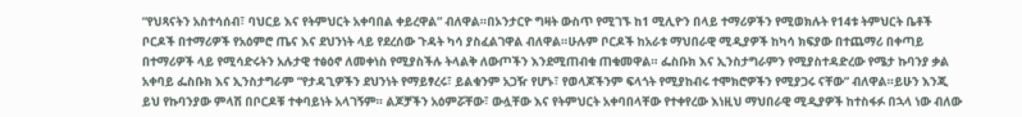“የህጻናትን አስተሳሰብ፣ ባህርይ እና የትምህርት አቀባበል ቀይረዋል” ብለዋል።በኦንታርዮ ግዛት ውስጥ የሚገኙ ከ1 ሚሊዮን በላይ ተማሪዎችን የሚወክሉት የ14ቱ ትምህርት ቤቶች ቦርዶች በተማሪዎች የአዕምሮ ጤና እና ደህንነት ላይ የደረሰው ጉዳት ካሳ ያስፈልገዋል ብለዋል።ሁሉም ቦርዶች ከአራቱ ማህበራዊ ሚዲያዎች ከካሳ ክፍያው በተጨማሪ በቀጣይ በተማሪዎች ላይ የሚሳድሩትን አሉታዊ ተፅዕኖ ለመቀነስ የሚያስችሉ ትላልቅ ለውጦችን እንደሚጠብቁ ጠቁመዋል። ፌስቡክ እና ኢንስታግራምን የሚያስተዳድረው የሜታ ኩባንያ ቃል አቀባይ ፌስቡክ እና ኢንስታግራም “የታዳጊዎችን ደህንነት የማይፃረሩ፣ ይልቁንም አጋዥ የሆኑ፣ የወላጆችንም ፍላጎት የሚያከብሩ ተሞክሮዎችን የሚያጋሩ ናቸው” ብለዋል።ይሁን እንጂ ይህ የኩባንያው ምላሽ በቦርዶቹ ተቀባይነት አላገኝም። ልጆቻችን አዕምሯቸው፣ ውሏቸው እና የትምህርት አቀባበላቸው የተቀየረው እነዚህ ማህበራዊ ሚዲያዎች ከተስፋፉ በኋላ ነው ብለው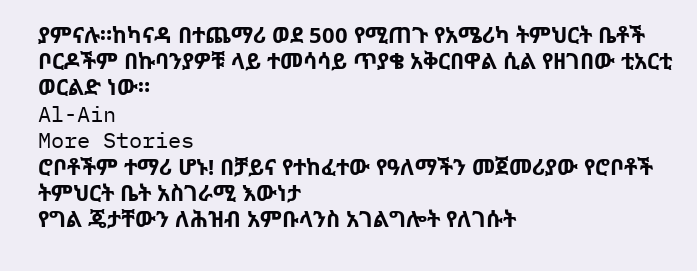ያምናሉ።ከካናዳ በተጨማሪ ወደ 500 የሚጠጉ የአሜሪካ ትምህርት ቤቶች ቦርዶችም በኩባንያዎቹ ላይ ተመሳሳይ ጥያቄ አቅርበዋል ሲል የዘገበው ቲአርቲ ወርልድ ነው።
Al-Ain
More Stories
ሮቦቶችም ተማሪ ሆኑ! በቻይና የተከፈተው የዓለማችን መጀመሪያው የሮቦቶች ትምህርት ቤት አስገራሚ እውነታ
የግል ጄታቸውን ለሕዝብ አምቡላንስ አገልግሎት የለገሱት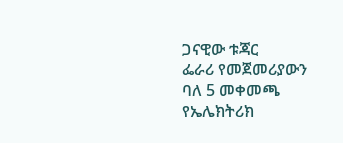ጋናዊው ቱጃር
ፌራሪ የመጀመሪያውን ባለ 5 መቀመጫ የኤሌክትሪክ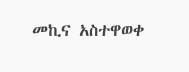መኪና አስተዋወቀ